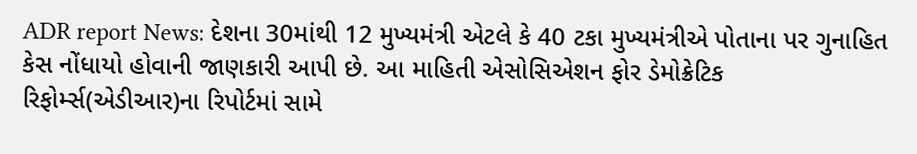ADR report News: દેશના 30માંથી 12 મુખ્યમંત્રી એટલે કે 40 ટકા મુખ્યમંત્રીએ પોતાના પર ગુનાહિત કેસ નોંધાયો હોવાની જાણકારી આપી છે. આ માહિતી એસોસિએશન ફોર ડેમોક્રેટિક રિફોર્મ્સ(એડીઆર)ના રિપોર્ટમાં સામે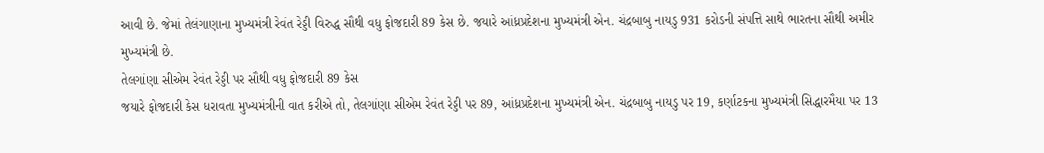આવી છે. જેમાં તેલંગાણાના મુખ્યમંત્રી રેવંત રેડ્ડી વિરુદ્ધ સૌથી વધુ ફોજદારી 89 કેસ છે. જયારે આંધ્રપ્રદેશના મુખ્યમંત્રી એન. ચંદ્રબાબુ નાયડુ 931 કરોડની સંપત્તિ સાથે ભારતના સૌથી અમીર મુખ્યમંત્રી છે.
તેલગાંણા સીએમ રેવંત રેડ્ડી પર સૌથી વધુ ફોજદારી 89 કેસ
જયારે ફોજદારી કેસ ધરાવતા મુખ્યમંત્રીની વાત કરીએ તો, તેલગાંણા સીએમ રેવંત રેડ્ડી પર 89, આંધ્રપ્રદેશના મુખ્યમંત્રી એન. ચંદ્રબાબુ નાયડુ પર 19, કર્ણાટકના મુખ્યમંત્રી સિદ્ધારમૈયા પર 13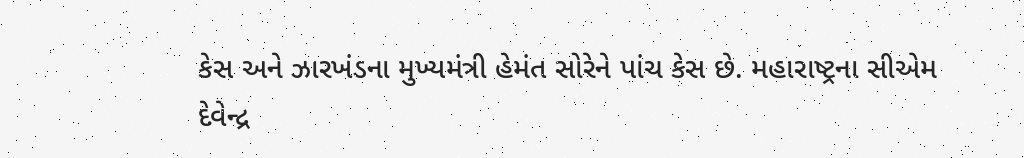કેસ અને ઝારખંડના મુખ્યમંત્રી હેમંત સોરેને પાંચ કેસ છે. મહારાષ્ટ્રના સીએમ દેવેન્દ્ર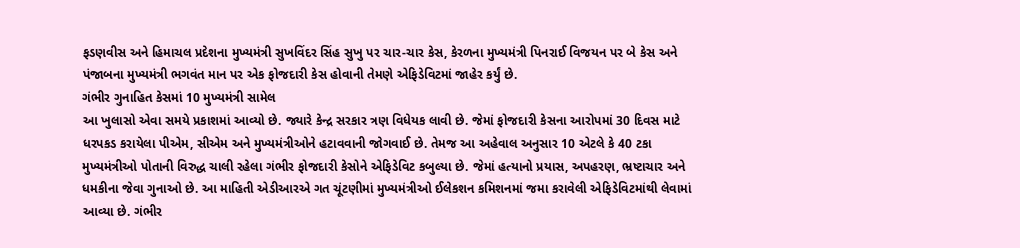ફડણવીસ અને હિમાચલ પ્રદેશના મુખ્યમંત્રી સુખવિંદર સિંહ સુખુ પર ચાર-ચાર કેસ, કેરળના મુખ્યમંત્રી પિનરાઈ વિજયન પર બે કેસ અને પંજાબના મુખ્યમંત્રી ભગવંત માન પર એક ફોજદારી કેસ હોવાની તેમણે એફિડેવિટમાં જાહેર કર્યું છે.
ગંભીર ગુનાહિત કેસમાં 10 મુખ્યમંત્રી સામેલ
આ ખુલાસો એવા સમયે પ્રકાશમાં આવ્યો છે. જ્યારે કેન્દ્ર સરકાર ત્રણ વિધેયક લાવી છે. જેમાં ફોજદારી કેસના આરોપમાં 30 દિવસ માટે ધરપકડ કરાયેલા પીએમ, સીએમ અને મુખ્યમંત્રીઓને હટાવવાની જોગવાઈ છે. તેમજ આ અહેવાલ અનુસાર 10 એટલે કે 40 ટકા મુખ્યમંત્રીઓ પોતાની વિરુદ્ધ ચાલી રહેલા ગંભીર ફોજદારી કેસોને એફિડેવિટ કબુલ્યા છે. જેમાં હત્યાનો પ્રયાસ, અપહરણ, ભ્રષ્ટાચાર અને ધમકીના જેવા ગુનાઓ છે. આ માહિતી એડીઆરએ ગત ચૂંટણીમાં મુખ્યમંત્રીઓ ઈલેકશન કમિશનમાં જમા કરાવેલી એફિડેવિટમાંથી લેવામાં આવ્યા છે. ગંભીર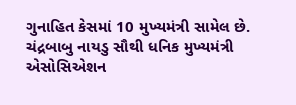ગુનાહિત કેસમાં 10 મુખ્યમંત્રી સામેલ છે.
ચંદ્રબાબુ નાયડુ સૌથી ધનિક મુખ્યમંત્રી
એસોસિએશન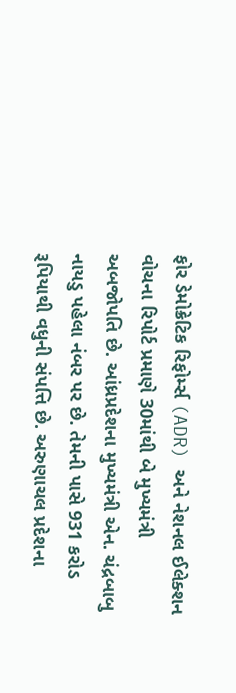ફોર ડેમોક્રેટિક રિફોર્મ્સ (ADR) અને નેશનલ ઈલેક્શન વોચના રિપોર્ટ પ્રમાણે 30માંથી બે મુખ્યમંત્રી અબજોપતિ છે. આંધ્રપ્રદેશના મુખ્યમંત્રી એન. ચંદ્રબાબુ નાયડુ પહેલા નંબર પર છે. તેમની પાસે 931 કરોડ રૂપિયાથી વધુની સંપત્તિ છે. અરુણાચલ પ્રદેશના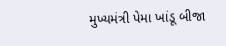મુખ્યમંત્રી પેમા ખાંડૂ બીજા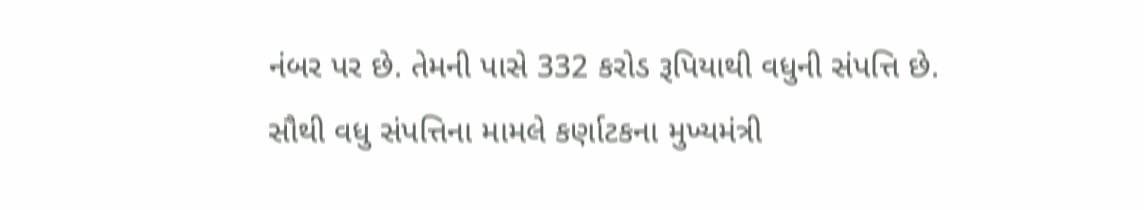નંબર પર છે. તેમની પાસે 332 કરોડ રૂપિયાથી વધુની સંપત્તિ છે. સૌથી વધુ સંપત્તિના મામલે કર્ણાટકના મુખ્યમંત્રી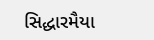સિદ્ધારમૈયા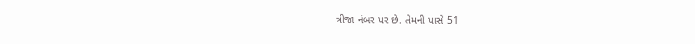ત્રીજા નંબર પર છે. તેમની પાસે 51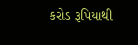કરોડ રૂપિયાથી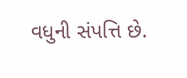વધુની સંપત્તિ છે.